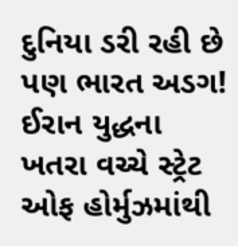દુનિયા ડરી રહી છે પણ ભારત અડગ! ઈરાન યુદ્ધના ખતરા વચ્ચે સ્ટ્રેટ ઓફ હોર્મુઝમાંથી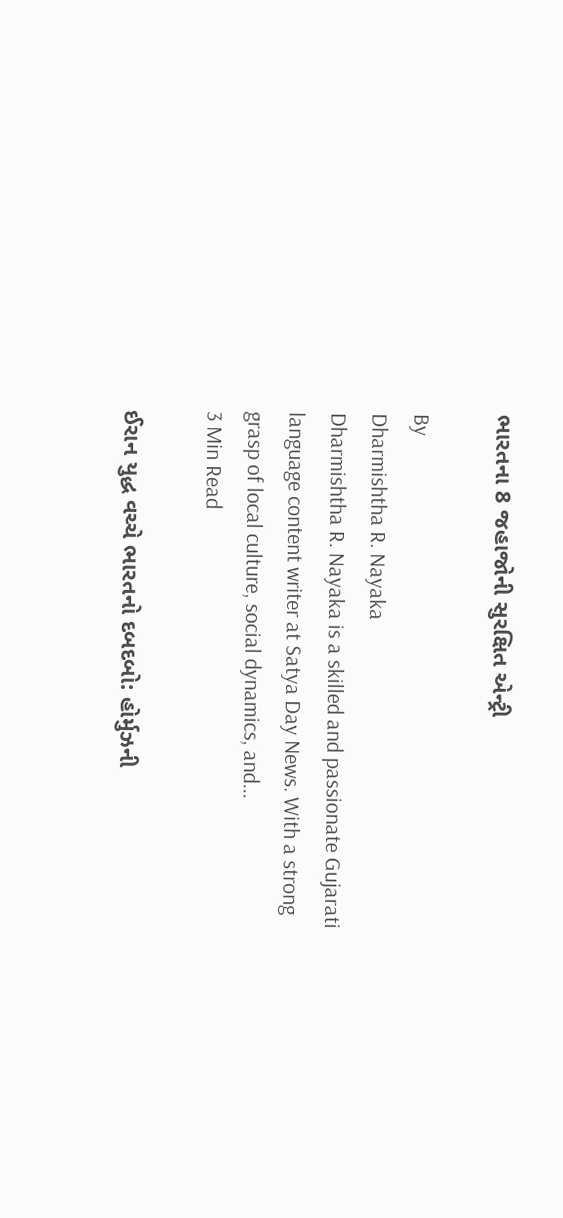ભારતના 8 જહાજોની સુરક્ષિત એન્ટ્રી

By
Dharmishtha R. Nayaka
Dharmishtha R. Nayaka is a skilled and passionate Gujarati language content writer at Satya Day News. With a strong grasp of local culture, social dynamics, and...
3 Min Read

ઈરાન યુદ્ધ વચ્ચે ભારતનો દબદબો: હોર્મુઝની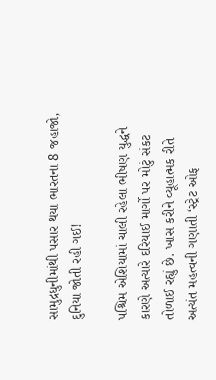સામુદ્રધુનીમાંથી પસાર થયા ભારતના 8 જહાજો, દુનિયા જોતી રહી ગઈ!

પશ્ચિમ એશિયામાં ચાલી રહેલા ભીષણ યુદ્ધને કારણે અત્યારે દરિયાઈ માર્ગો પર મોટું સંકટ તોળાઈ રહ્યું છે. ખાસ કરીને વ્યૂહાત્મક રીતે અત્યંત મહત્વની ગણાતી ‘સ્ટ્રેટ ઓફ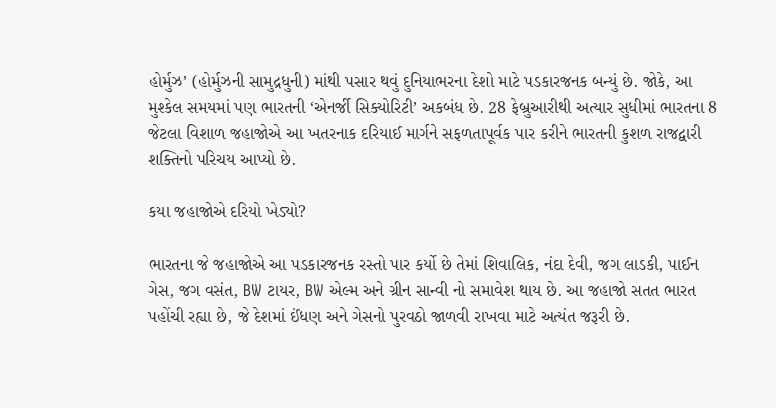હોર્મુઝ’ (હોર્મુઝની સામુદ્રધુની) માંથી પસાર થવું દુનિયાભરના દેશો માટે પડકારજનક બન્યું છે. જોકે, આ મુશ્કેલ સમયમાં પણ ભારતની ‘એનર્જી સિક્યોરિટી’ અકબંધ છે. 28 ફેબ્રુઆરીથી અત્યાર સુધીમાં ભારતના 8 જેટલા વિશાળ જહાજોએ આ ખતરનાક દરિયાઈ માર્ગને સફળતાપૂર્વક પાર કરીને ભારતની કુશળ રાજદ્વારી શક્તિનો પરિચય આપ્યો છે.

કયા જહાજોએ દરિયો ખેડ્યો?

ભારતના જે જહાજોએ આ પડકારજનક રસ્તો પાર કર્યો છે તેમાં શિવાલિક, નંદા દેવી, જગ લાડકી, પાઈન ગેસ, જગ વસંત, BW ટાયર, BW એલ્મ અને ગ્રીન સાન્વી નો સમાવેશ થાય છે. આ જહાજો સતત ભારત પહોંચી રહ્યા છે, જે દેશમાં ઈંધણ અને ગેસનો પુરવઠો જાળવી રાખવા માટે અત્યંત જરૂરી છે.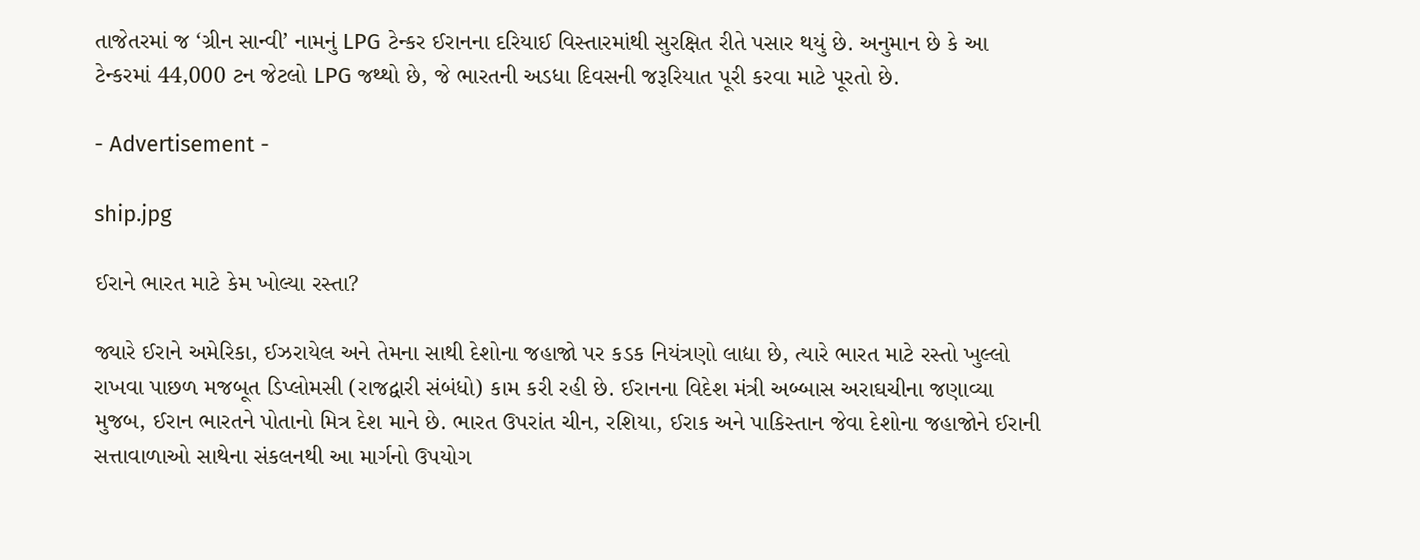તાજેતરમાં જ ‘ગ્રીન સાન્વી’ નામનું LPG ટેન્કર ઈરાનના દરિયાઈ વિસ્તારમાંથી સુરક્ષિત રીતે પસાર થયું છે. અનુમાન છે કે આ ટેન્કરમાં 44,000 ટન જેટલો LPG જથ્થો છે, જે ભારતની અડધા દિવસની જરૂરિયાત પૂરી કરવા માટે પૂરતો છે.

- Advertisement -

ship.jpg

ઈરાને ભારત માટે કેમ ખોલ્યા રસ્તા?

જ્યારે ઈરાને અમેરિકા, ઈઝરાયેલ અને તેમના સાથી દેશોના જહાજો પર કડક નિયંત્રણો લાદ્યા છે, ત્યારે ભારત માટે રસ્તો ખુલ્લો રાખવા પાછળ મજબૂત ડિપ્લોમસી (રાજદ્વારી સંબંધો) કામ કરી રહી છે. ઈરાનના વિદેશ મંત્રી અબ્બાસ અરાઘચીના જણાવ્યા મુજબ, ઈરાન ભારતને પોતાનો મિત્ર દેશ માને છે. ભારત ઉપરાંત ચીન, રશિયા, ઈરાક અને પાકિસ્તાન જેવા દેશોના જહાજોને ઈરાની સત્તાવાળાઓ સાથેના સંકલનથી આ માર્ગનો ઉપયોગ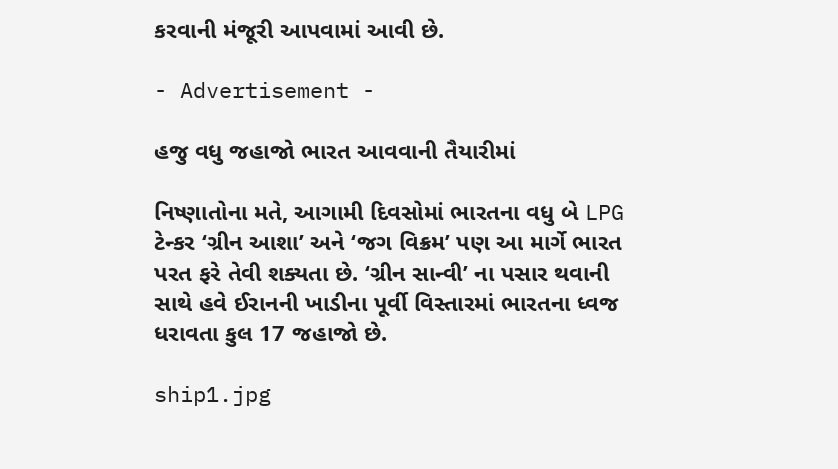કરવાની મંજૂરી આપવામાં આવી છે.

- Advertisement -

હજુ વધુ જહાજો ભારત આવવાની તૈયારીમાં

નિષ્ણાતોના મતે, આગામી દિવસોમાં ભારતના વધુ બે LPG ટેન્કર ‘ગ્રીન આશા’ અને ‘જગ વિક્રમ’ પણ આ માર્ગે ભારત પરત ફરે તેવી શક્યતા છે. ‘ગ્રીન સાન્વી’ ના પસાર થવાની સાથે હવે ઈરાનની ખાડીના પૂર્વી વિસ્તારમાં ભારતના ધ્વજ ધરાવતા કુલ 17 જહાજો છે.

ship1.jpg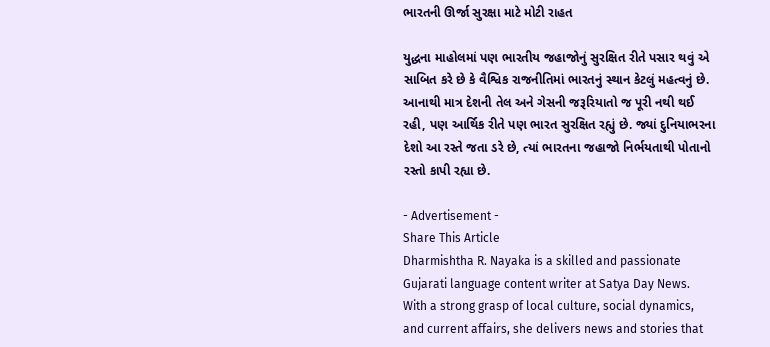ભારતની ઊર્જા સુરક્ષા માટે મોટી રાહત

યુદ્ધના માહોલમાં પણ ભારતીય જહાજોનું સુરક્ષિત રીતે પસાર થવું એ સાબિત કરે છે કે વૈશ્વિક રાજનીતિમાં ભારતનું સ્થાન કેટલું મહત્વનું છે. આનાથી માત્ર દેશની તેલ અને ગેસની જરૂરિયાતો જ પૂરી નથી થઈ રહી, પણ આર્થિક રીતે પણ ભારત સુરક્ષિત રહ્યું છે. જ્યાં દુનિયાભરના દેશો આ રસ્તે જતા ડરે છે, ત્યાં ભારતના જહાજો નિર્ભયતાથી પોતાનો રસ્તો કાપી રહ્યા છે.

- Advertisement -
Share This Article
Dharmishtha R. Nayaka is a skilled and passionate Gujarati language content writer at Satya Day News. With a strong grasp of local culture, social dynamics, and current affairs, she delivers news and stories that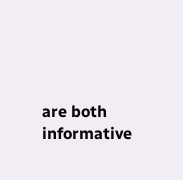are both informative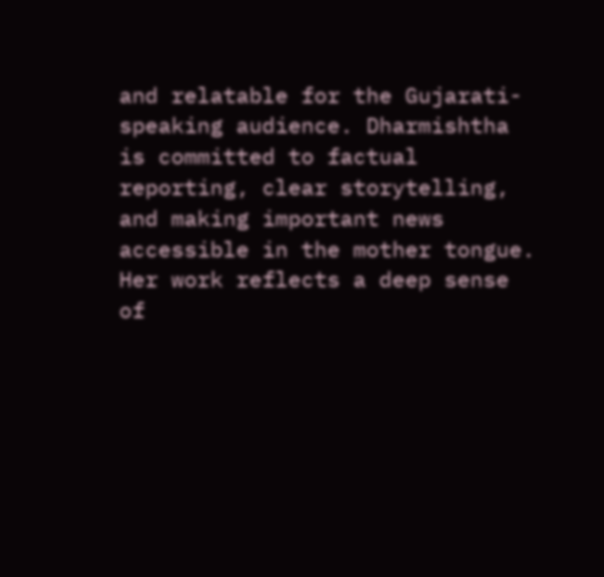and relatable for the Gujarati-speaking audience. Dharmishtha is committed to factual reporting, clear storytelling, and making important news accessible in the mother tongue. Her work reflects a deep sense of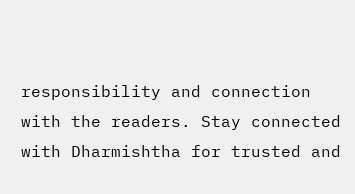responsibility and connection with the readers. Stay connected with Dharmishtha for trusted and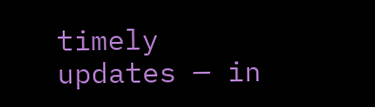timely updates — in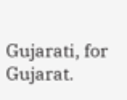Gujarati, for Gujarat.